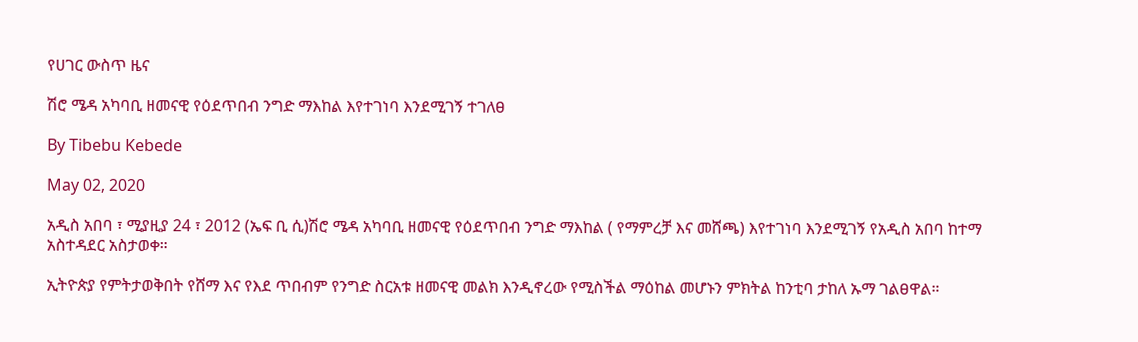የሀገር ውስጥ ዜና

ሽሮ ሜዳ አካባቢ ዘመናዊ የዕደጥበብ ንግድ ማእከል እየተገነባ እንደሚገኝ ተገለፀ

By Tibebu Kebede

May 02, 2020

አዲስ አበባ ፣ ሚያዚያ 24 ፣ 2012 (ኤፍ ቢ ሲ)ሽሮ ሜዳ አካባቢ ዘመናዊ የዕደጥበብ ንግድ ማእከል ( የማምረቻ እና መሸጫ) እየተገነባ እንደሚገኝ የአዲስ አበባ ከተማ አስተዳደር አስታወቀ።

ኢትዮጵያ የምትታወቅበት የሸማ እና የእደ ጥበብም የንግድ ስርአቱ ዘመናዊ መልክ እንዲኖረው የሚስችል ማዕከል መሆኑን ምክትል ከንቲባ ታከለ ኡማ ገልፀዋል።